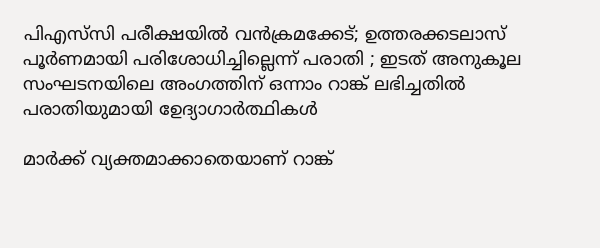പിഎസ്‌സി പരീക്ഷയില്‍ വന്‍ക്രമക്കേട്; ഉത്തരക്കടലാസ് പൂര്‍ണമായി പരിശോധിച്ചില്ലെന്ന് പരാതി ; ഇടത് അനുകൂല സംഘടനയിലെ അംഗത്തിന് ഒന്നാം റാങ്ക് ലഭിച്ചതില്‍ പരാതിയുമായി ഉേദ്യാഗാര്‍ത്ഥികള്‍

മാര്‍ക്ക് വ്യക്തമാക്കാതെയാണ് റാങ്ക്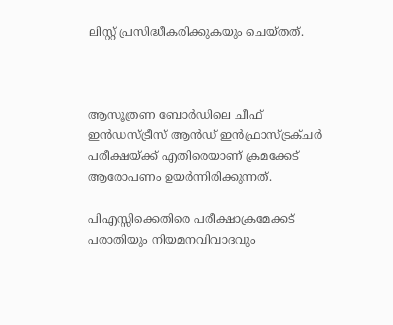ലിസ്റ്റ് പ്രസിദ്ധീകരിക്കുകയും ചെയ്തത്.



ആസൂത്രണ ബോര്‍ഡിലെ ചീഫ് ഇന്‍ഡസ്ട്രീസ് ആന്‍ഡ് ഇന്‍ഫ്രാസ്ട്രക്ചര്‍ പരീക്ഷയ്ക്ക് എതിരെയാണ് ക്രമക്കേട് ആരോപണം ഉയര്‍ന്നിരിക്കുന്നത്.

പിഎസ്സിക്കെതിരെ പരീക്ഷാക്രമേക്കട് പരാതിയും നിയമനവിവാദവും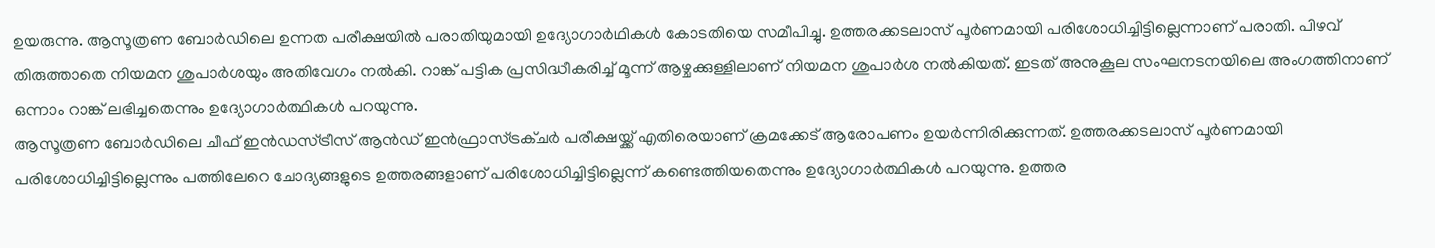ഉയരുന്നു. ആസൂത്രണ ബോര്‍ഡിലെ ഉന്നത പരീക്ഷയില്‍ പരാതിയുമായി ഉദ്യോഗാര്‍ഥികള്‍ കോടതിയെ സമീപിച്ചു. ഉത്തരക്കടലാസ് പൂര്‍ണമായി പരിശോധിച്ചിട്ടില്ലെന്നാണ് പരാതി. പിഴവ് തിരുത്താതെ നിയമന ശുപാര്‍ശയും അതിവേഗം നല്‍കി. റാങ്ക് പട്ടിക പ്രസിദ്ധീകരിച്ച് മൂന്ന് ആഴ്ചക്കുള്ളിലാണ് നിയമന ശുപാര്‍ശ നല്‍കിയത്. ഇടത് അനുകൂല സംഘനടനയിലെ അംഗത്തിനാണ് ഒന്നാം റാങ്ക് ലഭിച്ചതെന്നും ഉദ്യോഗാര്‍ത്ഥികള്‍ പറയുന്നു.
ആസൂത്രണ ബോര്‍ഡിലെ ചീഫ് ഇന്‍ഡസ്ട്രീസ് ആന്‍ഡ് ഇന്‍ഫ്രാസ്ട്രക്ചര്‍ പരീക്ഷയ്ക്ക് എതിരെയാണ് ക്രമക്കേട് ആരോപണം ഉയര്‍ന്നിരിക്കുന്നത്. ഉത്തരക്കടലാസ് പൂര്‍ണമായി പരിശോധിച്ചിട്ടില്ലെന്നും പത്തിലേറെ ചോദ്യങ്ങളുടെ ഉത്തരങ്ങളാണ് പരിശോധിച്ചിട്ടില്ലെന്ന് കണ്ടെത്തിയതെന്നും ഉദ്യോഗാര്‍ത്ഥികള്‍ പറയുന്നു. ഉത്തര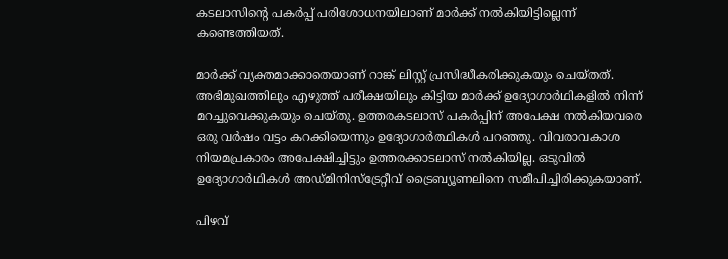കടലാസിന്റെ പകര്‍പ്പ് പരിശോധനയിലാണ് മാര്‍ക്ക് നല്‍കിയിട്ടില്ലെന്ന് കണ്ടെത്തിയത്.

മാര്‍ക്ക് വ്യക്തമാക്കാതെയാണ് റാങ്ക് ലിസ്റ്റ് പ്രസിദ്ധീകരിക്കുകയും ചെയ്തത്. അഭിമുഖത്തിലും എഴുത്ത് പരീക്ഷയിലും കിട്ടിയ മാര്‍ക്ക് ഉദ്യോഗാര്‍ഥികളില്‍ നിന്ന് മറച്ചുവെക്കുകയും ചെയ്തു. ഉത്തരകടലാസ് പകര്‍പ്പിന് അപേക്ഷ നല്‍കിയവരെ ഒരു വര്‍ഷം വട്ടം കറക്കിയെന്നും ഉദ്യോഗാര്‍ത്ഥികള്‍ പറഞ്ഞു. വിവരാവകാശ നിയമപ്രകാരം അപേക്ഷിച്ചിട്ടും ഉത്തരക്കാടലാസ് നല്‍കിയില്ല. ഒടുവില്‍ ഉദ്യോഗാര്‍ഥികള്‍ അഡ്മിനിസ്ട്രേറ്റീവ് ട്രൈബ്യൂണലിനെ സമീപിച്ചിരിക്കുകയാണ്.

പിഴവ്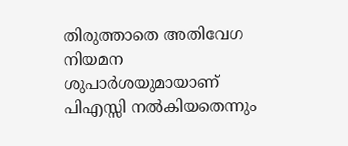തിരുത്താതെ അതിവേഗ നിയമന ശുപാര്‍ശയുമായാണ് പിഎസ്സി നല്‍കിയതെന്നും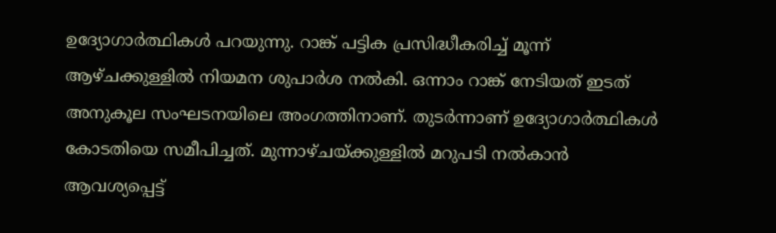ഉദ്യോഗാര്‍ത്ഥികള്‍ പറയുന്നു. റാങ്ക് പട്ടിക പ്രസിദ്ധീകരിച്ച് മൂന്ന് ആഴ്ചക്കുള്ളില്‍ നിയമന ശുപാര്‍ശ നല്‍കി. ഒന്നാം റാങ്ക് നേടിയത് ഇടത് അനുകൂല സംഘടനയിലെ അംഗത്തിനാണ്. തുടര്‍ന്നാണ് ഉദ്യോഗാര്‍ത്ഥികള്‍ കോടതിയെ സമീപിച്ചത്. മുന്നാഴ്ചയ്ക്കുള്ളില്‍ മറുപടി നല്‍കാന്‍ ആവശ്യപ്പെട്ട്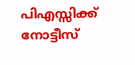പിഎസ്സിക്ക് നോട്ടീസ്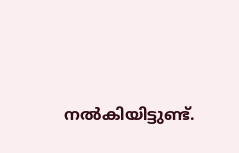നല്‍കിയിട്ടുണ്ട്.